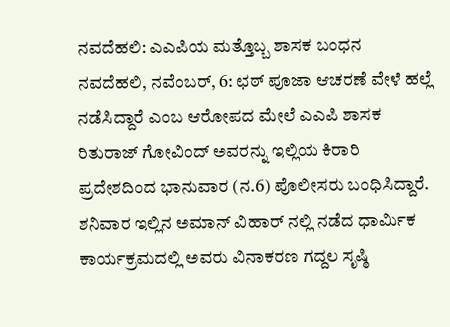ನವದೆಹಲಿ: ಎಎಪಿಯ ಮತ್ತೊಬ್ಬ ಶಾಸಕ ಬಂಧನ
ನವದೆಹಲಿ, ನವೆಂಬರ್, 6: ಛಠ್ ಪೂಜಾ ಆಚರಣೆ ವೇಳೆ ಹಲ್ಲೆ ನಡೆಸಿದ್ದಾರೆ ಎಂಬ ಆರೋಪದ ಮೇಲೆ ಎಎಪಿ ಶಾಸಕ ರಿತುರಾಜ್ ಗೋವಿಂದ್ ಅವರನ್ನು ಇಲ್ಲಿಯ ಕಿರಾರಿ ಪ್ರದೇಶದಿಂದ ಭಾನುವಾರ (ನ.6) ಪೊಲೀಸರು ಬಂಧಿಸಿದ್ದಾರೆ.
ಶನಿವಾರ ಇಲ್ಲಿನ ಅಮಾನ್ ವಿಹಾರ್ ನಲ್ಲಿ ನಡೆದ ಧಾರ್ಮಿಕ ಕಾರ್ಯಕ್ರಮದಲ್ಲಿ ಅವರು ವಿನಾಕರಣ ಗದ್ದಲ ಸೃಷ್ಠಿ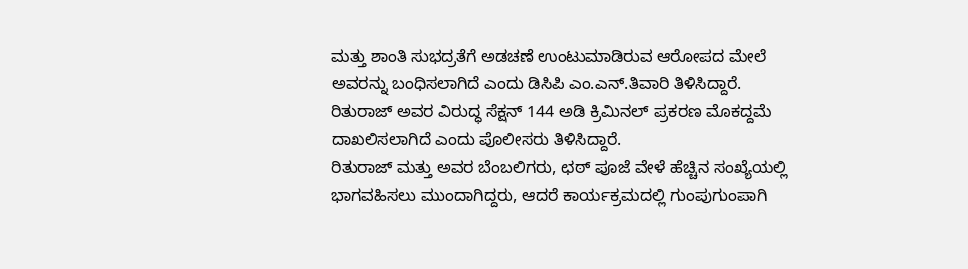ಮತ್ತು ಶಾಂತಿ ಸುಭದ್ರತೆಗೆ ಅಡಚಣೆ ಉಂಟುಮಾಡಿರುವ ಆರೋಪದ ಮೇಲೆ ಅವರನ್ನು ಬಂಧಿಸಲಾಗಿದೆ ಎಂದು ಡಿಸಿಪಿ ಎಂ.ಎನ್.ತಿವಾರಿ ತಿಳಿಸಿದ್ದಾರೆ.
ರಿತುರಾಜ್ ಅವರ ವಿರುದ್ಧ ಸೆಕ್ಷನ್ 144 ಅಡಿ ಕ್ರಿಮಿನಲ್ ಪ್ರಕರಣ ಮೊಕದ್ದಮೆ ದಾಖಲಿಸಲಾಗಿದೆ ಎಂದು ಪೊಲೀಸರು ತಿಳಿಸಿದ್ದಾರೆ.
ರಿತುರಾಜ್ ಮತ್ತು ಅವರ ಬೆಂಬಲಿಗರು, ಛಠ್ ಪೂಜೆ ವೇಳೆ ಹೆಚ್ಚಿನ ಸಂಖ್ಯೆಯಲ್ಲಿ ಭಾಗವಹಿಸಲು ಮುಂದಾಗಿದ್ದರು, ಆದರೆ ಕಾರ್ಯಕ್ರಮದಲ್ಲಿ ಗುಂಪುಗುಂಪಾಗಿ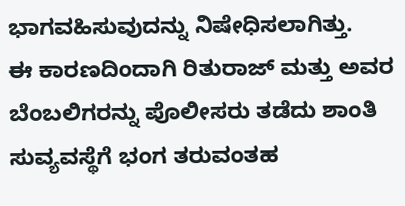ಭಾಗವಹಿಸುವುದನ್ನು ನಿಷೇಧಿಸಲಾಗಿತ್ತು.
ಈ ಕಾರಣದಿಂದಾಗಿ ರಿತುರಾಜ್ ಮತ್ತು ಅವರ ಬೆಂಬಲಿಗರನ್ನು ಪೊಲೀಸರು ತಡೆದು ಶಾಂತಿ ಸುವ್ಯವಸ್ಥೆಗೆ ಭಂಗ ತರುವಂತಹ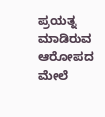ಪ್ರಯತ್ನ ಮಾಡಿರುವ ಆರೋಪದ ಮೇಲೆ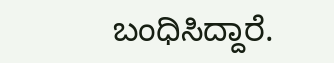ಬಂಧಿಸಿದ್ದಾರೆ.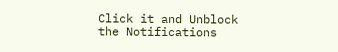Click it and Unblock the Notifications